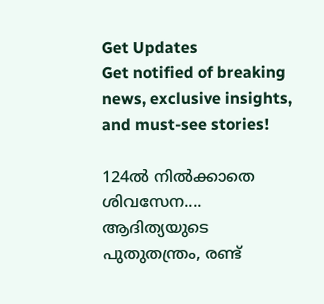Get Updates
Get notified of breaking news, exclusive insights, and must-see stories!

124ല്‍ നില്‍ക്കാതെ ശിവസേന.... ആദിത്യയുടെ പുതുതന്ത്രം, രണ്ട്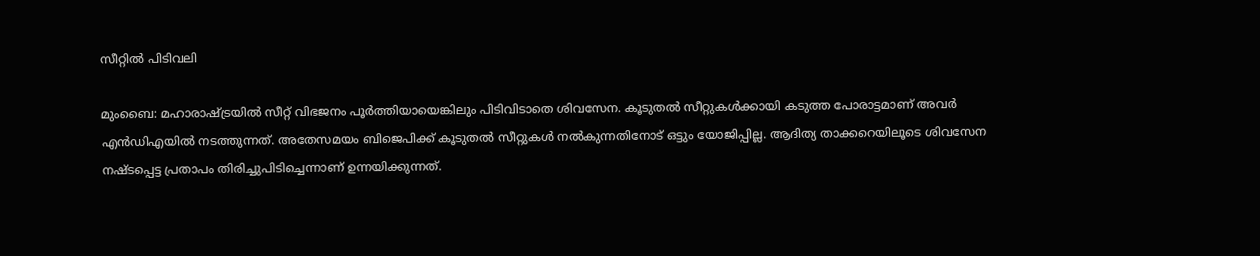സീറ്റില്‍ പിടിവലി

മുംബൈ: മഹാരാഷ്ട്രയില്‍ സീറ്റ് വിഭജനം പൂര്‍ത്തിയായെങ്കിലും പിടിവിടാതെ ശിവസേന. കൂടുതല്‍ സീറ്റുകള്‍ക്കായി കടുത്ത പോരാട്ടമാണ് അവര്‍ എന്‍ഡിഎയില്‍ നടത്തുന്നത്. അതേസമയം ബിജെപിക്ക് കൂടുതല്‍ സീറ്റുകള്‍ നല്‍കുന്നതിനോട് ഒട്ടും യോജിപ്പില്ല. ആദിത്യ താക്കറെയിലൂടെ ശിവസേന നഷ്ടപ്പെട്ട പ്രതാപം തിരിച്ചുപിടിച്ചെന്നാണ് ഉന്നയിക്കുന്നത്.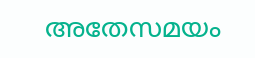അതേസമയം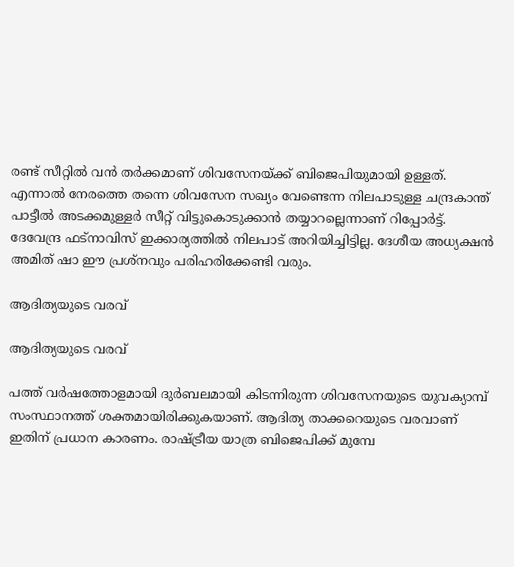രണ്ട് സീറ്റില്‍ വന്‍ തര്‍ക്കമാണ് ശിവസേനയ്ക്ക് ബിജെപിയുമായി ഉള്ളത്. എന്നാല്‍ നേരത്തെ തന്നെ ശിവസേന സഖ്യം വേണ്ടെന്ന നിലപാടുള്ള ചന്ദ്രകാന്ത് പാട്ടീല്‍ അടക്കമുള്ളര്‍ സീറ്റ് വിട്ടുകൊടുക്കാന്‍ തയ്യാറല്ലെന്നാണ് റിപ്പോര്‍ട്ട്. ദേവേന്ദ്ര ഫട്‌നാവിസ് ഇക്കാര്യത്തില്‍ നിലപാട് അറിയിച്ചിട്ടില്ല. ദേശീയ അധ്യക്ഷന്‍ അമിത് ഷാ ഈ പ്രശ്‌നവും പരിഹരിക്കേണ്ടി വരും.

ആദിത്യയുടെ വരവ്

ആദിത്യയുടെ വരവ്

പത്ത് വര്‍ഷത്തോളമായി ദുര്‍ബലമായി കിടന്നിരുന്ന ശിവസേനയുടെ യുവക്യാമ്പ് സംസ്ഥാനത്ത് ശക്തമായിരിക്കുകയാണ്. ആദിത്യ താക്കറെയുടെ വരവാണ് ഇതിന് പ്രധാന കാരണം. രാഷ്ട്രീയ യാത്ര ബിജെപിക്ക് മുമ്പേ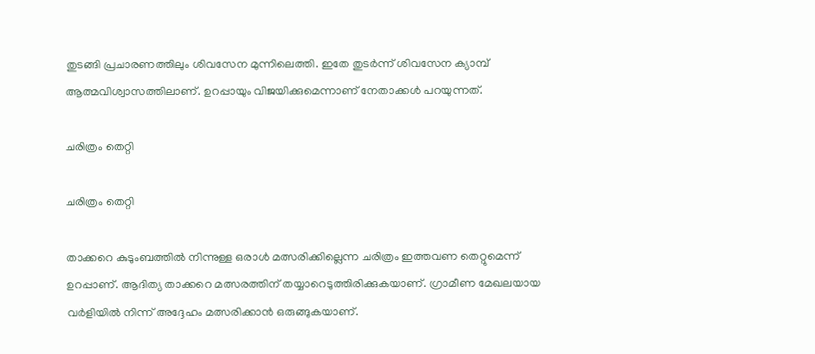തുടങ്ങി പ്രചാരണത്തിലും ശിവസേന മുന്നിലെത്തി. ഇതേ തുടര്‍ന്ന് ശിവസേന ക്യാമ്പ് ആത്മവിശ്വാസത്തിലാണ്. ഉറപ്പായും വിജയിക്കുമെന്നാണ് നേതാക്കള്‍ പറയുന്നത്.

ചരിത്രം തെറ്റി

ചരിത്രം തെറ്റി

താക്കറെ കുടുംബത്തില്‍ നിന്നുള്ള ഒരാള്‍ മത്സരിക്കില്ലെന്ന ചരിത്രം ഇത്തവണ തെറ്റുമെന്ന് ഉറപ്പാണ്. ആദിത്യ താക്കറെ മത്സരത്തിന് തയ്യാറെടുത്തിരിക്കുകയാണ്. ഗ്രാമീണ മേഖലയായ വര്‍ളിയില്‍ നിന്ന് അദ്ദേഹം മത്സരിക്കാന്‍ ഒരുങ്ങുകയാണ്.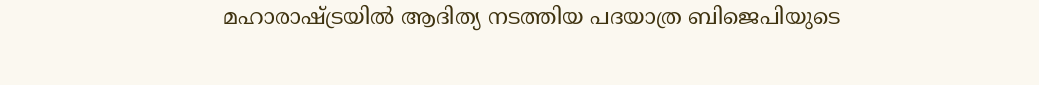മഹാരാഷ്ട്രയില്‍ ആദിത്യ നടത്തിയ പദയാത്ര ബിജെപിയുടെ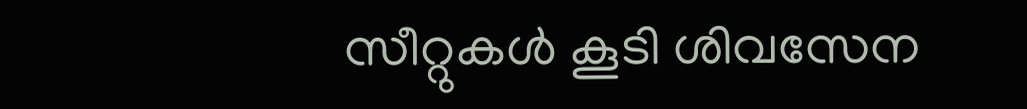സീറ്റുകള്‍ കൂടി ശിവസേന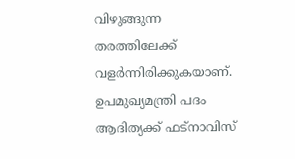വിഴുങ്ങുന്ന തരത്തിലേക്ക് വളര്‍ന്നിരിക്കുകയാണ്. ഉപമുഖ്യമന്ത്രി പദം ആദിത്യക്ക് ഫട്‌നാവിസ്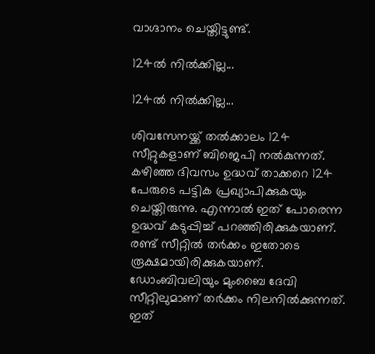വാഗ്ദാനം ചെയ്തിട്ടുണ്ട്.

124ല്‍ നില്‍ക്കില്ല...

124ല്‍ നില്‍ക്കില്ല...

ശിവസേനയ്ക്ക് തല്‍ക്കാലം 124 സീറ്റുകളാണ് ബിജെപി നല്‍കുന്നത്. കഴിഞ്ഞ ദിവസം ഉദ്ധവ് താക്കറെ 124 പേരുടെ പട്ടിക പ്രഖ്യാപിക്കുകയും ചെയ്തിരുന്നു. എന്നാല്‍ ഇത് പോരെന്ന ഉദ്ധവ് കടുപ്പിച്ച് പറഞ്ഞിരിക്കുകയാണ്. രണ്ട് സീറ്റില്‍ തര്‍ക്കം ഇതോടെ രൂക്ഷമായിരിക്കുകയാണ്. ഡോംബിവലിയും മുംബൈ ദേവി സീറ്റിലുമാണ് തര്‍ക്കം നിലനില്‍ക്കുന്നത്. ഇത്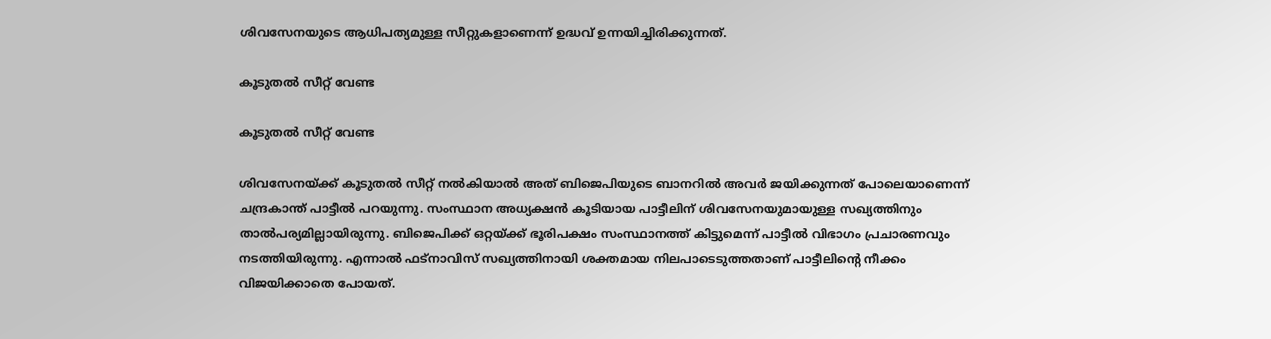ശിവസേനയുടെ ആധിപത്യമുള്ള സീറ്റുകളാണെന്ന് ഉദ്ധവ് ഉന്നയിച്ചിരിക്കുന്നത്.

കൂടുതല്‍ സീറ്റ് വേണ്ട

കൂടുതല്‍ സീറ്റ് വേണ്ട

ശിവസേനയ്ക്ക് കൂടുതല്‍ സീറ്റ് നല്‍കിയാല്‍ അത് ബിജെപിയുടെ ബാനറില്‍ അവര്‍ ജയിക്കുന്നത് പോലെയാണെന്ന് ചന്ദ്രകാന്ത് പാട്ടീല്‍ പറയുന്നു. സംസ്ഥാന അധ്യക്ഷന്‍ കൂടിയായ പാട്ടീലിന് ശിവസേനയുമായുള്ള സഖ്യത്തിനും താല്‍പര്യമില്ലായിരുന്നു. ബിജെപിക്ക് ഒറ്റയ്ക്ക് ഭൂരിപക്ഷം സംസ്ഥാനത്ത് കിട്ടുമെന്ന് പാട്ടീല്‍ വിഭാഗം പ്രചാരണവും നടത്തിയിരുന്നു. എന്നാല്‍ ഫട്‌നാവിസ് സഖ്യത്തിനായി ശക്തമായ നിലപാടെടുത്തതാണ് പാട്ടീലിന്റെ നീക്കം വിജയിക്കാതെ പോയത്.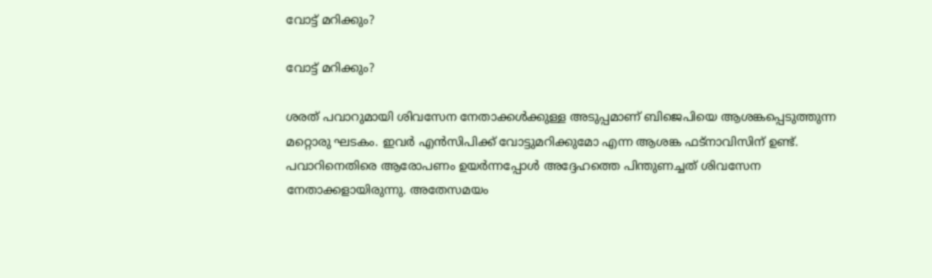വോട്ട് മറിക്കും?

വോട്ട് മറിക്കും?

ശരത് പവാറുമായി ശിവസേന നേതാക്കള്‍ക്കുള്ള അടുപ്പമാണ് ബിജെപിയെ ആശങ്കപ്പെടുത്തുന്ന മറ്റൊരു ഘടകം. ഇവര്‍ എന്‍സിപിക്ക് വോട്ടുമറിക്കുമോ എന്ന ആശങ്ക ഫട്‌നാവിസിന് ഉണ്ട്. പവാറിനെതിരെ ആരോപണം ഉയര്‍ന്നപ്പോള്‍ അദ്ദേഹത്തെ പിന്തുണച്ചത് ശിവസേന നേതാക്കളായിരുന്നു. അതേസമയം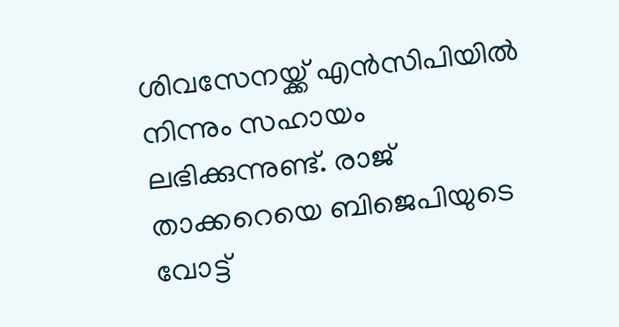ശിവസേനയ്ക്ക് എന്‍സിപിയില്‍ നിന്നും സഹായം ലഭിക്കുന്നുണ്ട്. രാജ് താക്കറെയെ ബിജെപിയുടെ വോട്ട്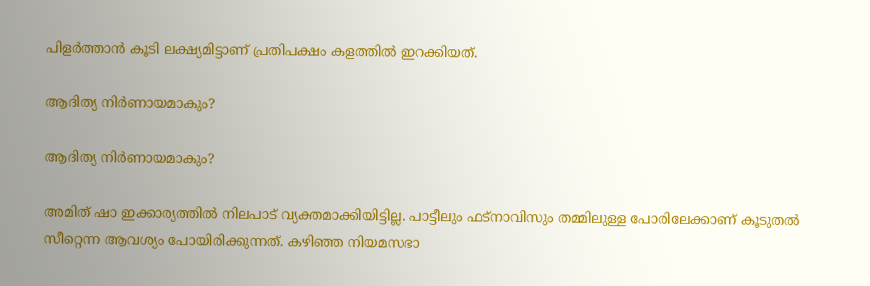പിളര്‍ത്താന്‍ കൂടി ലക്ഷ്യമിട്ടാണ് പ്രതിപക്ഷം കളത്തില്‍ ഇറക്കിയത്.

ആദിത്യ നിര്‍ണായമാകും?

ആദിത്യ നിര്‍ണായമാകും?

അമിത് ഷാ ഇക്കാര്യത്തില്‍ നിലപാട് വ്യക്തമാക്കിയിട്ടില്ല. പാട്ടീലും ഫട്‌നാവിസും തമ്മിലുള്ള പോരിലേക്കാണ് കൂടുതല്‍ സീറ്റെന്ന ആവശ്യം പോയിരിക്കുന്നത്. കഴിഞ്ഞ നിയമസഭാ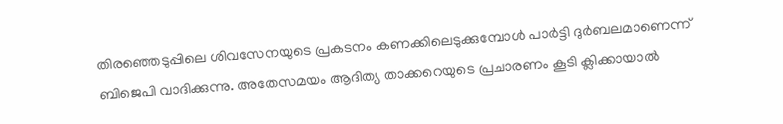തിരഞ്ഞെടുപ്പിലെ ശിവസേനയുടെ പ്രകടനം കണക്കിലെടുക്കുമ്പോള്‍ പാര്‍ട്ടി ദുര്‍ബലമാണെന്ന് ബിജെപി വാദിക്കുന്നു. അതേസമയം ആദിത്യ താക്കറെയുടെ പ്രചാരണം കൂടി ക്ലിക്കായാല്‍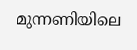മുന്നണിയിലെ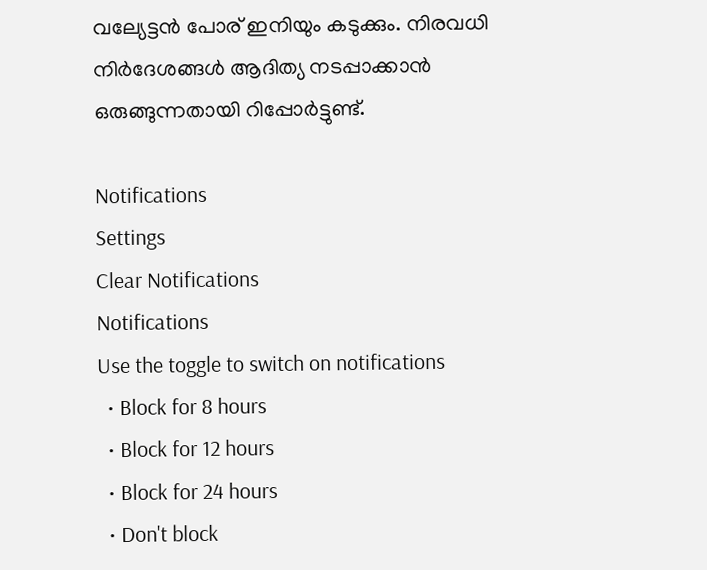വല്യേട്ടന്‍ പോര് ഇനിയും കടുക്കും. നിരവധി നിര്‍ദേശങ്ങള്‍ ആദിത്യ നടപ്പാക്കാന്‍ ഒരുങ്ങുന്നതായി റിപ്പോര്‍ട്ടുണ്ട്.

Notifications
Settings
Clear Notifications
Notifications
Use the toggle to switch on notifications
  • Block for 8 hours
  • Block for 12 hours
  • Block for 24 hours
  • Don't block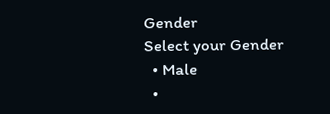Gender
Select your Gender
  • Male
  •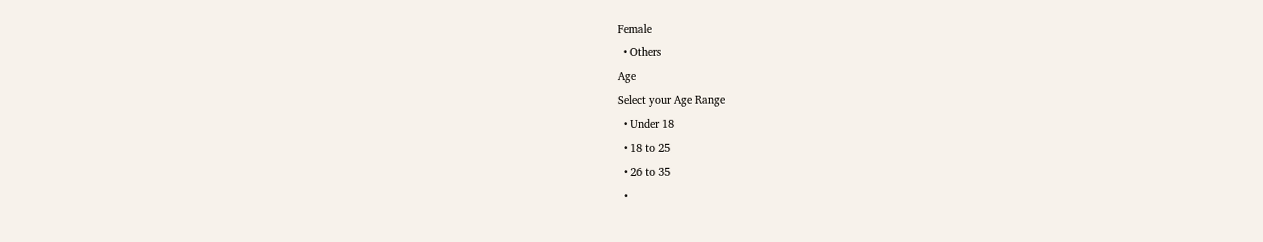Female
  • Others
Age
Select your Age Range
  • Under 18
  • 18 to 25
  • 26 to 35
  •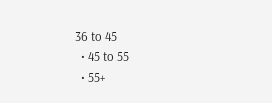36 to 45
  • 45 to 55
  • 55+